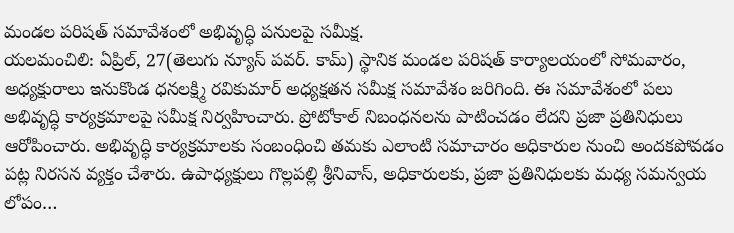మండల పరిషత్ సమావేశంలో అభివృద్ధి పనులపై సమీక్ష.
యలమంచిలి: ఏప్రిల్, 27(తెలుగు న్యూస్ పవర్. కామ్) స్థానిక మండల పరిషత్ కార్యాలయంలో సోమవారం, అధ్యక్షురాలు ఇనుకొండ ధనలక్ష్మి రవికుమార్ అధ్యక్షతన సమీక్ష సమావేశం జరిగింది. ఈ సమావేశంలో పలు అభివృద్ధి కార్యక్రమాలపై సమీక్ష నిర్వహించారు. ప్రోటోకాల్ నిబంధనలను పాటించడం లేదని ప్రజా ప్రతినిధులు ఆరోపించారు. అభివృద్ధి కార్యక్రమాలకు సంబంధించి తమకు ఎలాంటి సమాచారం అధికారుల నుంచి అందకపోవడం పట్ల నిరసన వ్యక్తం చేశారు. ఉపాధ్యక్షులు గొల్లపల్లి శ్రీనివాస్, అధికారులకు, ప్రజా ప్రతినిధులకు మధ్య సమన్వయ లోపం…